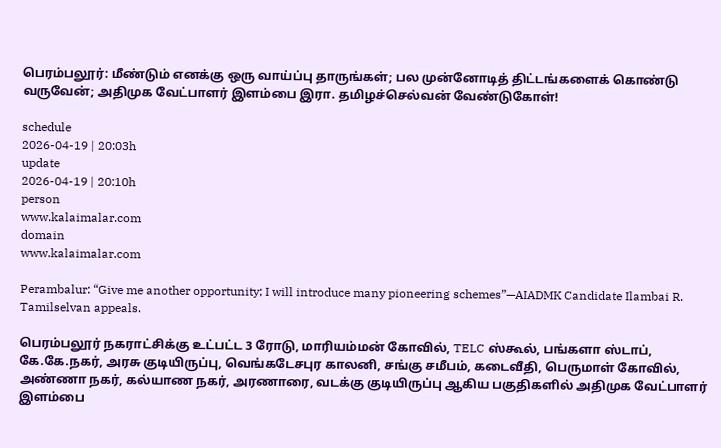பெரம்பலூர்: மீண்டும் எனக்கு ஒரு வாய்ப்பு தாருங்கள்; பல முன்னோடித் திட்டங்களைக் கொண்டு வருவேன்; அதிமுக வேட்பாளர் இளம்பை இரா. தமிழச்செல்வன் வேண்டுகோள்!

schedule
2026-04-19 | 20:03h
update
2026-04-19 | 20:10h
person
www.kalaimalar.com
domain
www.kalaimalar.com

Perambalur: “Give me another opportunity; I will introduce many pioneering schemes”—AIADMK Candidate Ilambai R. Tamilselvan appeals.

பெரம்பலூர் நகராட்சிக்கு உட்பட்ட 3 ரோடு, மாரியம்மன் கோவில், TELC ஸ்கூல், பங்களா ஸ்டாப், கே.கே.நகர், அரசு குடியிருப்பு, வெங்கடேசபுர காலனி, சங்கு சமீபம், கடைவீதி, பெருமாள் கோவில், அண்ணா நகர், கல்யாண நகர், அரணாரை, வடக்கு குடியிருப்பு ஆகிய பகுதிகளில் அதிமுக வேட்பாளர் இளம்பை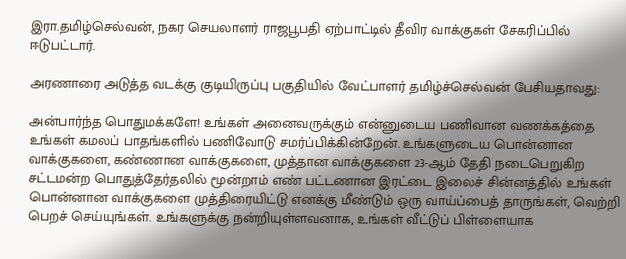இரா.தமிழ்செல்வன், நகர செயலாளர் ராஜபூபதி ஏற்பாட்டில் தீவிர வாக்குகள் சேகரிப்பில் ஈடுபட்டார்.

அரணாரை அடுத்த வடக்கு குடியிருப்பு பகுதியில் வேட்பாளர் தமிழ்ச்செல்வன் பேசியதாவது:

அன்பார்ந்த பொதுமக்களே! உங்கள் அனைவருக்கும் என்னுடைய பணிவான வணக்கத்தை உங்கள் கமலப் பாதங்களில் பணிவோடு சமர்ப்பிக்கின்றேன். உங்களுடைய பொன்னான வாக்குகளை, கண்ணான வாக்குகளை, முத்தான வாக்குகளை 23-ஆம் தேதி நடைபெறுகிற சட்டமன்ற பொதுத்தேர்தலில் மூன்றாம் எண் பட்டணான இரட்டை இலைச் சின்னத்தில் உங்கள் பொன்னான வாக்குகளை முத்திரையிட்டு எனக்கு மீண்டும் ஒரு வாய்ப்பைத் தாருங்கள், வெற்றி பெறச் செய்யுங்கள். உங்களுக்கு நன்றியுள்ளவனாக, உங்கள் வீட்டுப் பிள்ளையாக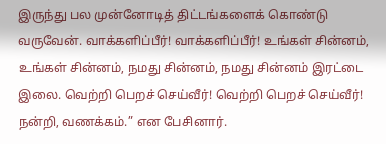இருந்து பல முன்னோடித் திட்டங்களைக் கொண்டு வருவேன். வாக்களிப்பீர்! வாக்களிப்பீர்! உங்கள் சின்னம், உங்கள் சின்னம், நமது சின்னம், நமது சின்னம் இரட்டை இலை. வெற்றி பெறச் செய்வீர்! வெற்றி பெறச் செய்வீர்! நன்றி, வணக்கம்.” என பேசினார்.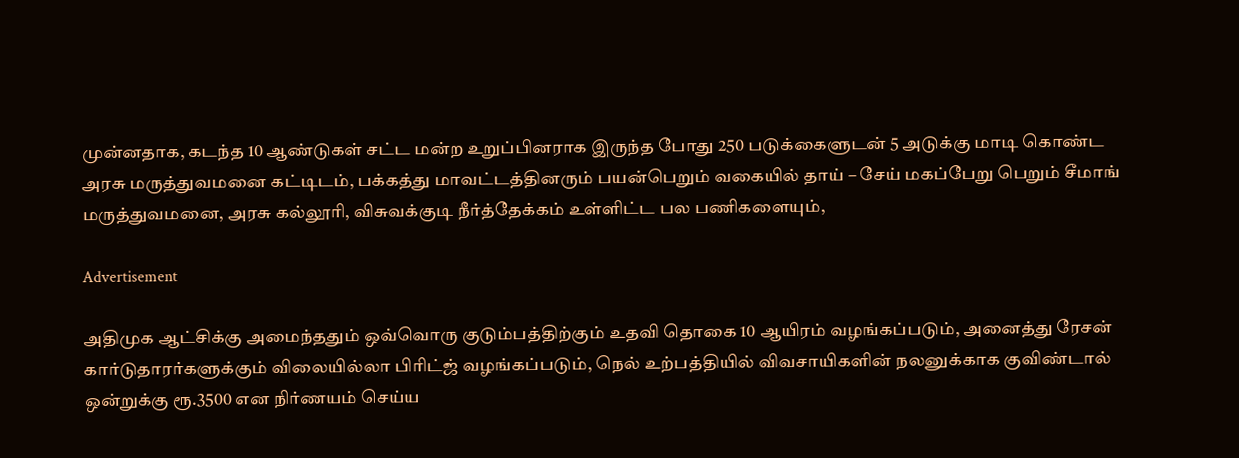முன்னதாக, கடந்த 10 ஆண்டுகள் சட்ட மன்ற உறுப்பினராக இருந்த போது 250 படுக்கைளுடன் 5 அடுக்கு மாடி கொண்ட அரசு மருத்துவமனை கட்டிடம், பக்கத்து மாவட்டத்தினரும் பயன்பெறும் வகையில் தாய் – சேய் மகப்பேறு பெறும் சீமாங் மருத்துவமனை, அரசு கல்லூரி, விசுவக்குடி நீர்த்தேக்கம் உள்ளிட்ட பல பணிகளையும்,

Advertisement

அதிமுக ஆட்சிக்கு அமைந்ததும் ஒவ்வொரு குடும்பத்திற்கும் உதவி தொகை 10 ஆயிரம் வழங்கப்படும், அனைத்து ரேசன் கார்டுதாரர்களுக்கும் விலையில்லா பிரிட்ஜ் வழங்கப்படும், நெல் உற்பத்தியில் விவசாயிகளின் நலனுக்காக குவிண்டால் ஒன்றுக்கு ரூ.3500 என நிர்ணயம் செய்ய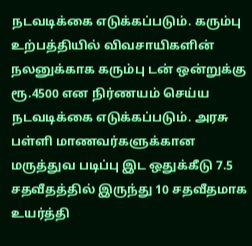நடவடிக்கை எடுக்கப்படும். கரும்பு உற்பத்தியில் விவசாயிகளின் நலனுக்காக கரும்பு டன் ஒன்றுக்கு ரூ.4500 என நிர்ணயம் செய்ய நடவடிக்கை எடுக்கப்படும். அரசு பள்ளி மாணவர்களுக்கான மருத்துவ படிப்பு இட ஒதுக்கீடு 7.5 சதவீதத்தில் இருந்து 10 சதவீதமாக உயர்த்தி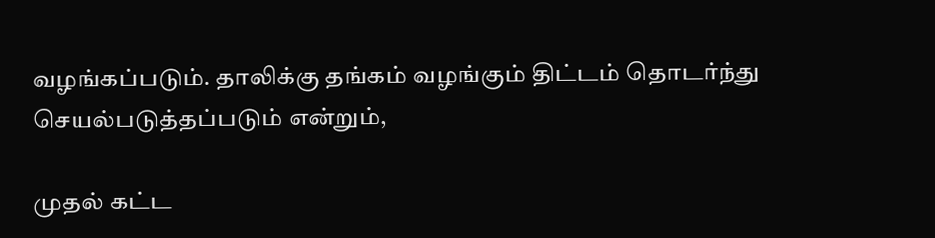வழங்கப்படும். தாலிக்கு தங்கம் வழங்கும் திட்டம் தொடர்ந்து செயல்படுத்தப்படும் என்றும்,

முதல் கட்ட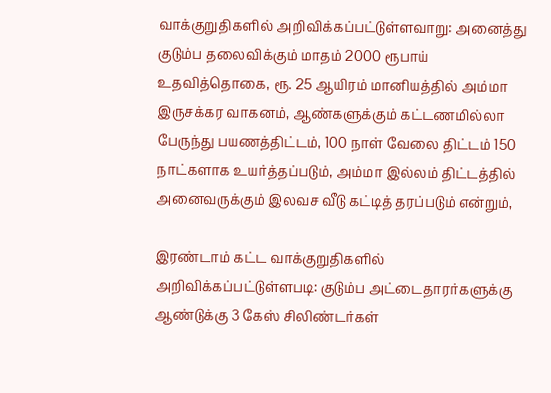வாக்குறுதிகளில் அறிவிக்கப்பட்டுள்ளவாறு: அனைத்து குடும்ப தலைவிக்கும் மாதம் 2000 ரூபாய் உதவித்தொகை, ரூ. 25 ஆயிரம் மானியத்தில் அம்மா இருசக்கர வாகனம், ஆண்களுக்கும் கட்டணமில்லா பேருந்து பயணத்திட்டம், 100 நாள் வேலை திட்டம் 150 நாட்களாக உயர்த்தப்படும், அம்மா இல்லம் திட்டத்தில் அனைவருக்கும் இலவச வீடு கட்டித் தரப்படும் என்றும்,

இரண்டாம் கட்ட வாக்குறுதிகளில் அறிவிக்கப்பட்டுள்ளபடி: குடும்ப அட்டைதாரர்களுக்கு ஆண்டுக்கு 3 கேஸ் சிலிண்டர்கள்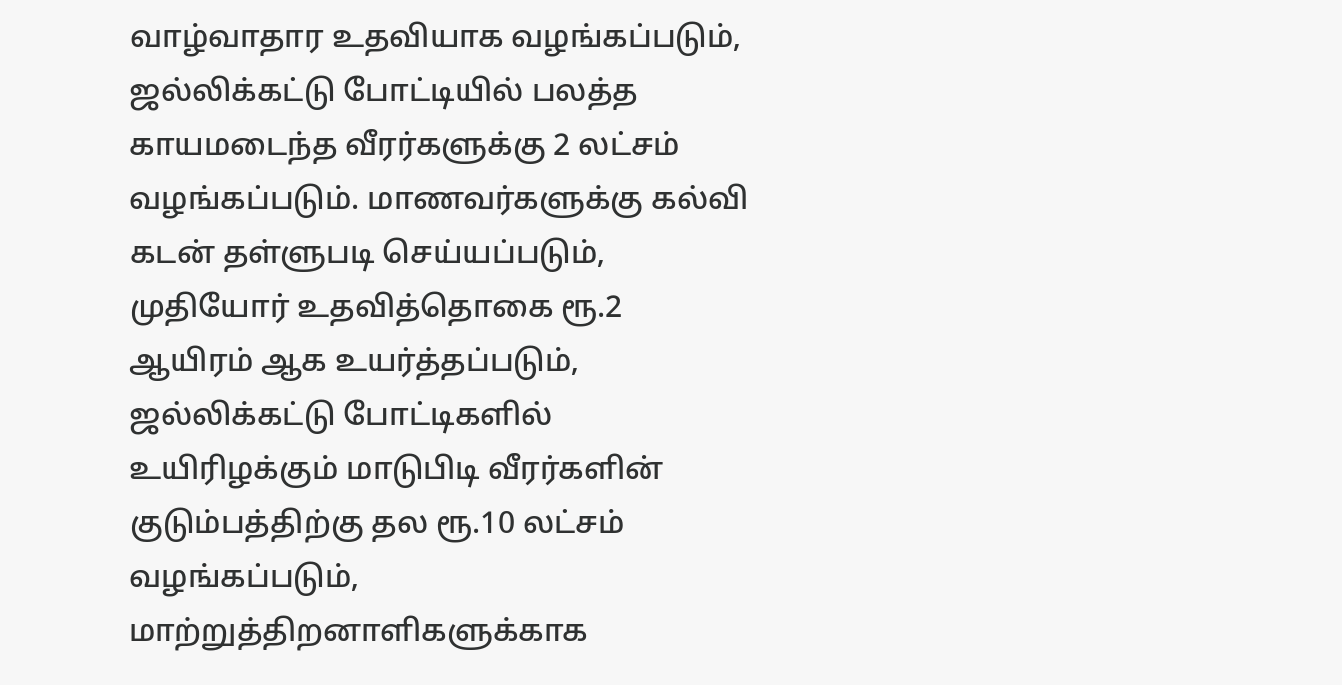வாழ்வாதார உதவியாக வழங்கப்படும், ஜல்லிக்கட்டு போட்டியில் பலத்த காயமடைந்த வீரர்களுக்கு 2 லட்சம் வழங்கப்படும். மாணவர்களுக்கு கல்வி கடன் தள்ளுபடி செய்யப்படும், முதியோர் உதவித்தொகை ரூ.2 ஆயிரம் ஆக உயர்த்தப்படும், ஜல்லிக்கட்டு போட்டிகளில் உயிரிழக்கும் மாடுபிடி வீரர்களின் குடும்பத்திற்கு தல ரூ.10 லட்சம் வழங்கப்படும், மாற்றுத்திறனாளிகளுக்காக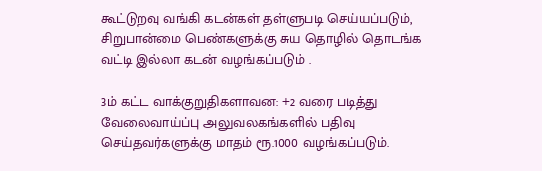கூட்டுறவு வங்கி கடன்கள் தள்ளுபடி செய்யப்படும், சிறுபான்மை பெண்களுக்கு சுய தொழில் தொடங்க வட்டி இல்லா கடன் வழங்கப்படும் .

3ம் கட்ட வாக்குறுதிகளாவன: +2 வரை படித்து வேலைவாய்ப்பு அலுவலகங்களில் பதிவு செய்தவர்களுக்கு மாதம் ரூ.1000 வழங்கப்படும்.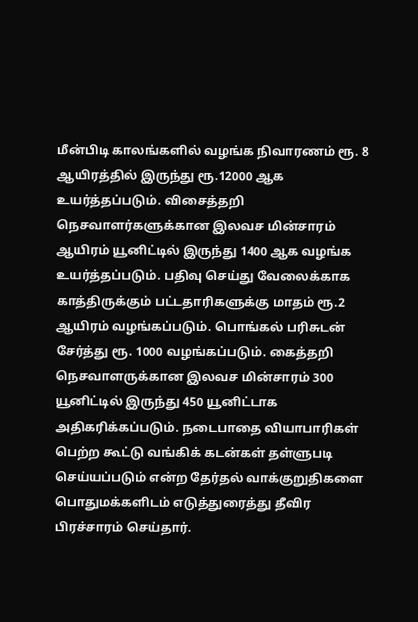மீன்பிடி காலங்களில் வழங்க நிவாரணம் ரூ. 8 ஆயிரத்தில் இருந்து ரூ.12000 ஆக உயர்த்தப்படும். விசைத்தறி நெசவாளர்களுக்கான இலவச மின்சாரம் ஆயிரம் யூனிட்டில் இருந்து 1400 ஆக வழங்க உயர்த்தப்படும். பதிவு செய்து வேலைக்காக காத்திருக்கும் பட்டதாரிகளுக்கு மாதம் ரூ.2 ஆயிரம் வழங்கப்படும். பொங்கல் பரிசுடன் சேர்த்து ரூ. 1000 வழங்கப்படும். கைத்தறி நெசவாளருக்கான இலவச மின்சாரம் 300 யூனிட்டில் இருந்து 450 யூனிட்டாக அதிகரிக்கப்படும். நடைபாதை வியாபாரிகள் பெற்ற கூட்டு வங்கிக் கடன்கள் தள்ளுபடி செய்யப்படும் என்ற தேர்தல் வாக்குறுதிகளை பொதுமக்களிடம் எடுத்துரைத்து தீவிர பிரச்சாரம் செய்தார்.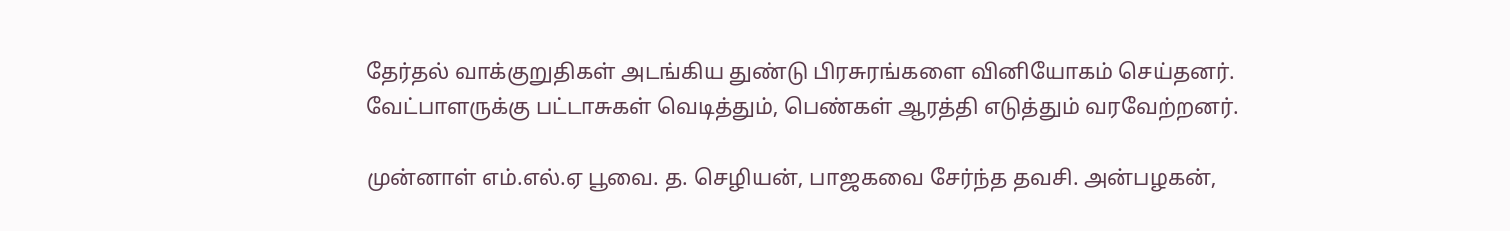தேர்தல் வாக்குறுதிகள் அடங்கிய துண்டு பிரசுரங்களை வினியோகம் செய்தனர். வேட்பாளருக்கு பட்டாசுகள் வெடித்தும், பெண்கள் ஆரத்தி எடுத்தும் வரவேற்றனர்.

முன்னாள் எம்.எல்.ஏ பூவை. த. செழியன், பாஜகவை சேர்ந்த தவசி. அன்பழகன்,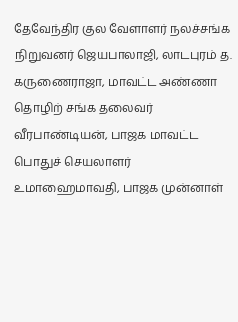தேவேந்திர குல வேளாளர் நலச்சங்க நிறுவனர் ஜெயபாலாஜி, லாடபுரம் த. கருணைராஜா, மாவட்ட அண்ணா தொழிற் சங்க தலைவர் வீரபாண்டியன், பாஜக மாவட்ட பொதுச் செயலாளர் உமாஹைமாவதி, பாஜக முன்னாள்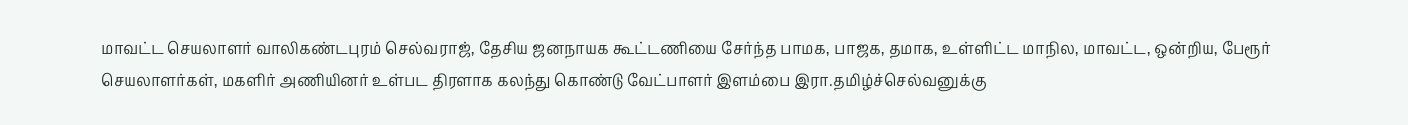மாவட்ட செயலாளர் வாலிகண்டபுரம் செல்வராஜ், தேசிய ஜனநாயக கூட்டணியை சேர்ந்த பாமக, பாஜக, தமாக, உள்ளிட்ட மாநில, மாவட்ட, ஒன்றிய, பேரூர் செயலாளர்கள், மகளிர் அணியினர் உள்பட திரளாக கலந்து கொண்டு வேட்பாளர் இளம்பை இரா.தமிழ்ச்செல்வனுக்கு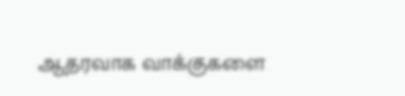ஆதரவாக வாக்குகளை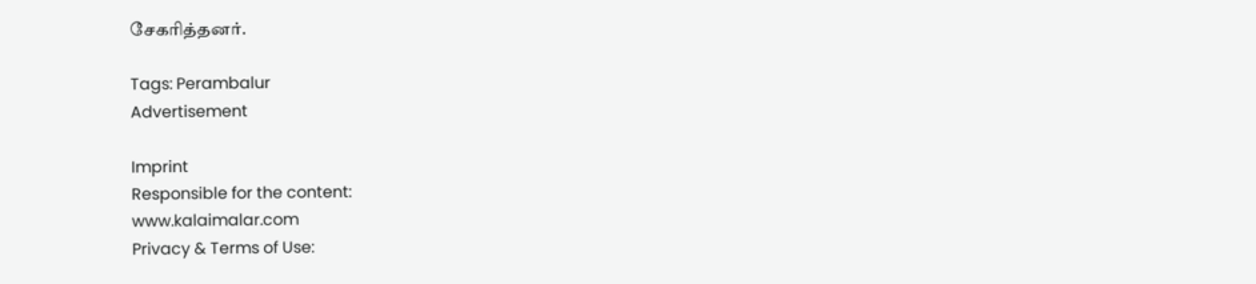சேகரித்தனர்.

Tags: Perambalur
Advertisement

Imprint
Responsible for the content:
www.kalaimalar.com
Privacy & Terms of Use: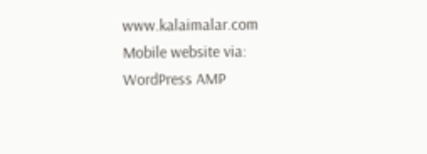www.kalaimalar.com
Mobile website via:
WordPress AMP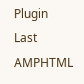Plugin
Last AMPHTML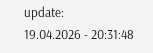update:
19.04.2026 - 20:31:48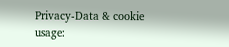Privacy-Data & cookie usage: